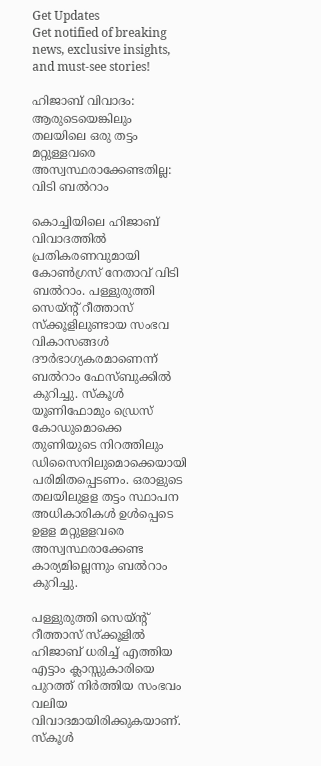Get Updates
Get notified of breaking news, exclusive insights, and must-see stories!

ഹിജാബ് വിവാദം: ആരുടെയെങ്കിലും തലയിലെ ഒരു തട്ടം മറ്റുള്ളവരെ അസ്വസ്ഥരാക്കേണ്ടതില്ല: വിടി ബൽറാം

കൊച്ചിയിലെ ഹിജാബ് വിവാദത്തിൽ പ്രതികരണവുമായി കോൺഗ്രസ് നേതാവ് വിടി ബൽറാം. പള്ളുരുത്തി സെയ്ന്റ്‌ റീത്താസ് സ്‌ക്കൂളിലുണ്ടായ സംഭവ വികാസങ്ങൾ ദൗർഭാഗ്യകരമാണെന്ന് ബൽറാം ഫേസ്ബുക്കിൽ കുറിച്ചു. സ്‌കൂൾ യൂണിഫോമും ഡ്രെസ് കോഡുമൊക്കെ തുണിയുടെ നിറത്തിലും ഡിസൈനിലുമൊക്കെയായി പരിമിതപ്പെടണം. ഒരാളുടെ തലയിലുളള തട്ടം സ്ഥാപന അധികാരികൾ ഉൾപ്പെടെ ഉളള മറ്റുളളവരെ അസ്വസ്ഥരാക്കേണ്ട കാര്യമില്ലെന്നും ബൽറാം കുറിച്ചു.

പള്ളുരുത്തി സെയ്ന്റ്‌ റീത്താസ് സ്‌ക്കൂളിൽ ഹിജാബ് ധരിച്ച് എത്തിയ എട്ടാം ക്ലാസ്സുകാരിയെ പുറത്ത് നിർത്തിയ സംഭവം വലിയ വിവാദമായിരിക്കുകയാണ്. സ്കൂൾ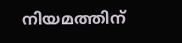നിയമത്തിന്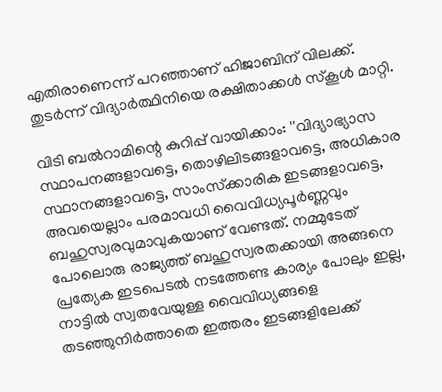എതിരാണെന്ന് പറഞ്ഞാണ് ഹിജാബിന് വിലക്ക്. തുടർന്ന് വിദ്യാർത്ഥിനിയെ രക്ഷിതാക്കൾ സ്കൂൾ മാറ്റി.

വിടി ബൽറാമിന്റെ കുറിപ്പ് വായിക്കാം: ''വിദ്യാഭ്യാസ സ്ഥാപനങ്ങളാവട്ടെ, തൊഴിലിടങ്ങളാവട്ടെ, അധികാര സ്ഥാനങ്ങളാവട്ടെ, സാംസ്‌ക്കാരിക ഇടങ്ങളാവട്ടെ, അവയെല്ലാം പരമാവധി വൈവിധ്യപൂർണ്ണവും ബഹുസ്വരവുമാവുകയാണ് വേണ്ടത്. നമ്മുടേത് പോലൊരു രാജ്യത്ത് ബഹുസ്വരതക്കായി അങ്ങനെ പ്രത്യേക ഇടപെടൽ നടത്തേണ്ട കാര്യം പോലും ഇല്ല, നാട്ടിൽ സ്വതവേയുള്ള വൈവിധ്യങ്ങളെ തടഞ്ഞുനിർത്താതെ ഇത്തരം ഇടങ്ങളിലേക്ക്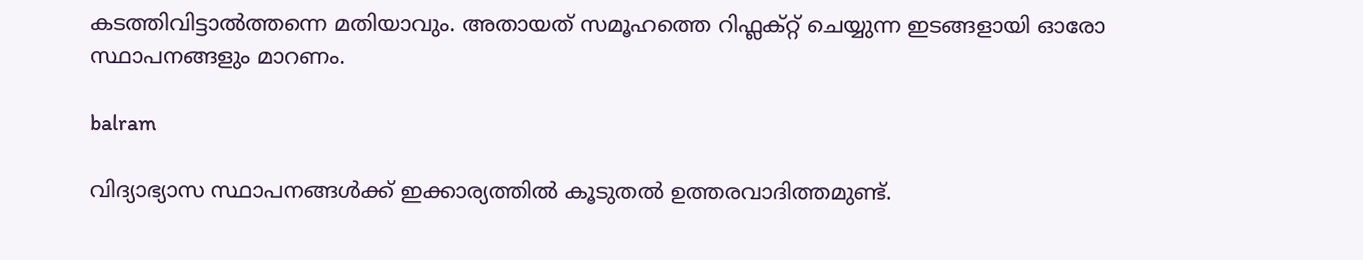കടത്തിവിട്ടാൽത്തന്നെ മതിയാവും. അതായത് സമൂഹത്തെ റിഫ്ലക്റ്റ് ചെയ്യുന്ന ഇടങ്ങളായി ഓരോ സ്ഥാപനങ്ങളും മാറണം.

balram

വിദ്യാഭ്യാസ സ്ഥാപനങ്ങൾക്ക് ഇക്കാര്യത്തിൽ കൂടുതൽ ഉത്തരവാദിത്തമുണ്ട്.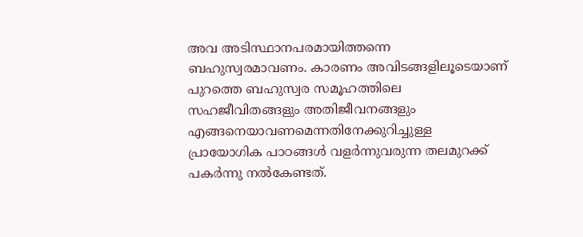അവ അടിസ്ഥാനപരമായിത്തന്നെ ബഹുസ്വരമാവണം. കാരണം അവിടങ്ങളിലൂടെയാണ് പുറത്തെ ബഹുസ്വര സമൂഹത്തിലെ സഹജീവിതങ്ങളും അതിജീവനങ്ങളും എങ്ങനെയാവണമെന്നതിനേക്കുറിച്ചുള്ള പ്രായോഗിക പാഠങ്ങൾ വളർന്നുവരുന്ന തലമുറക്ക് പകർന്നു നൽകേണ്ടത്.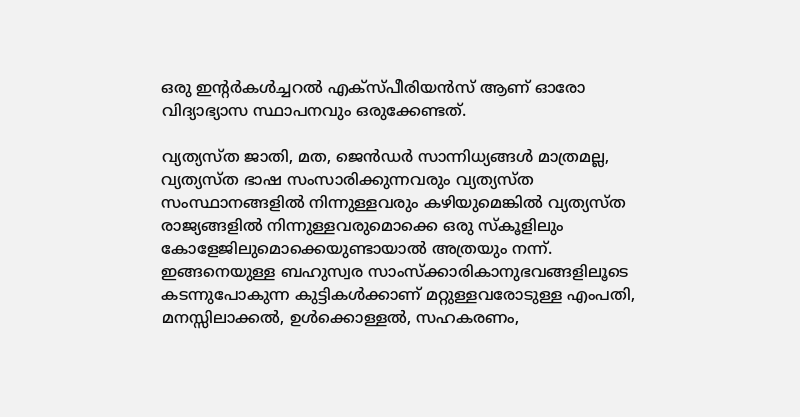ഒരു ഇന്റർകൾച്ചറൽ എക്സ്പീരിയൻസ് ആണ് ഓരോ വിദ്യാഭ്യാസ സ്ഥാപനവും ഒരുക്കേണ്ടത്.

വ്യത്യസ്‌ത ജാതി, മത, ജെൻഡർ സാന്നിധ്യങ്ങൾ മാത്രമല്ല, വ്യത്യസ്ത ഭാഷ സംസാരിക്കുന്നവരും വ്യത്യസ്ത സംസ്ഥാനങ്ങളിൽ നിന്നുള്ളവരും കഴിയുമെങ്കിൽ വ്യത്യസ്ത രാജ്യങ്ങളിൽ നിന്നുള്ളവരുമൊക്കെ ഒരു സ്‌കൂളിലും കോളേജിലുമൊക്കെയുണ്ടായാൽ അത്രയും നന്ന്. ഇങ്ങനെയുള്ള ബഹുസ്വര സാംസ്‌ക്കാരികാനുഭവങ്ങളിലൂടെ കടന്നുപോകുന്ന കുട്ടികൾക്കാണ് മറ്റുള്ളവരോടുള്ള എംപതി, മനസ്സിലാക്കൽ, ഉൾക്കൊള്ളൽ, സഹകരണം,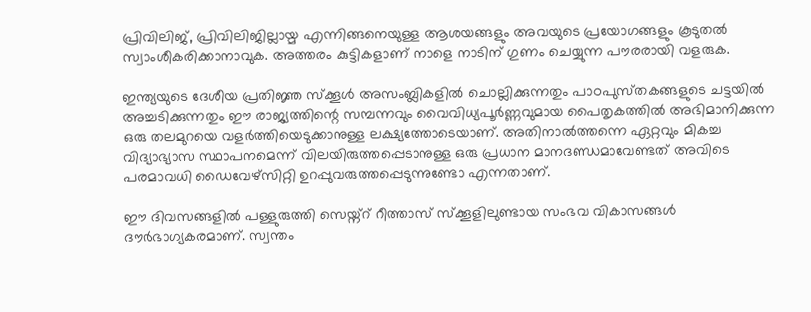പ്രിവിലിജ്, പ്രിവിലിജില്ലായ്മ എന്നിങ്ങനെയുള്ള ആശയങ്ങളും അവയുടെ പ്രയോഗങ്ങളും കൂടുതൽ സ്വാംശീകരിക്കാനാവുക. അത്തരം കുട്ടികളാണ് നാളെ നാടിന് ഗുണം ചെയ്യുന്ന പൗരരായി വളരുക.

ഇന്ത്യയുടെ ദേശീയ പ്രതിജ്ഞ സ്‌ക്കൂൾ അസംബ്ലികളിൽ ചൊല്ലിക്കുന്നതും പാഠപുസ്‌തകങ്ങളുടെ ചട്ടയിൽ അച്ചടിക്കുന്നതും ഈ രാജ്യത്തിന്റെ സമ്പന്നവും വൈവിധ്യപൂർണ്ണവുമായ പൈതൃകത്തിൽ അഭിമാനിക്കുന്ന ഒരു തലമുറയെ വളർത്തിയെടുക്കാനുള്ള ലക്ഷ്യത്തോടെയാണ്. അതിനാൽത്തന്നെ ഏറ്റവും മികച്ച വിദ്യാഭ്യാസ സ്ഥാപനമെന്ന് വിലയിരുത്തപ്പെടാനുള്ള ഒരു പ്രധാന മാനദണ്ഡമാവേണ്ടത് അവിടെ പരമാവധി ഡൈവേഴ്‌സിറ്റി ഉറപ്പുവരുത്തപ്പെടുന്നുണ്ടോ എന്നതാണ്.

ഈ ദിവസങ്ങളിൽ പള്ളുരുത്തി സെയ്ന്റ്‌ റീത്താസ് സ്‌ക്കൂളിലുണ്ടായ സംഭവ വികാസങ്ങൾ ദൗർഭാഗ്യകരമാണ്. സ്വന്തം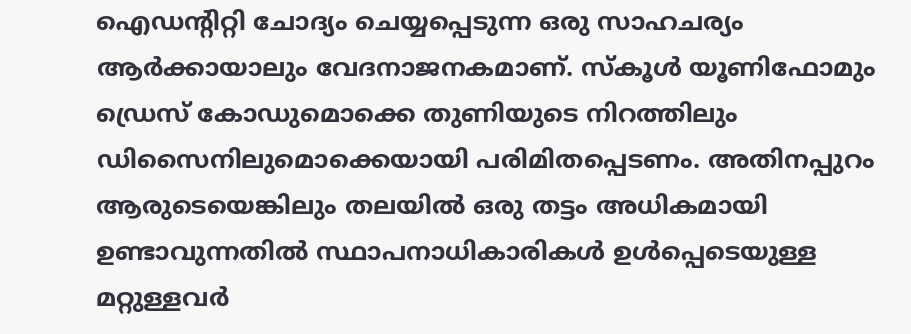ഐഡന്റിറ്റി ചോദ്യം ചെയ്യപ്പെടുന്ന ഒരു സാഹചര്യം ആർക്കായാലും വേദനാജനകമാണ്. സ്‌കൂൾ യൂണിഫോമും ഡ്രെസ് കോഡുമൊക്കെ തുണിയുടെ നിറത്തിലും ഡിസൈനിലുമൊക്കെയായി പരിമിതപ്പെടണം. അതിനപ്പുറം ആരുടെയെങ്കിലും തലയിൽ ഒരു തട്ടം അധികമായി ഉണ്ടാവുന്നതിൽ സ്ഥാപനാധികാരികൾ ഉൾപ്പെടെയുള്ള മറ്റുള്ളവർ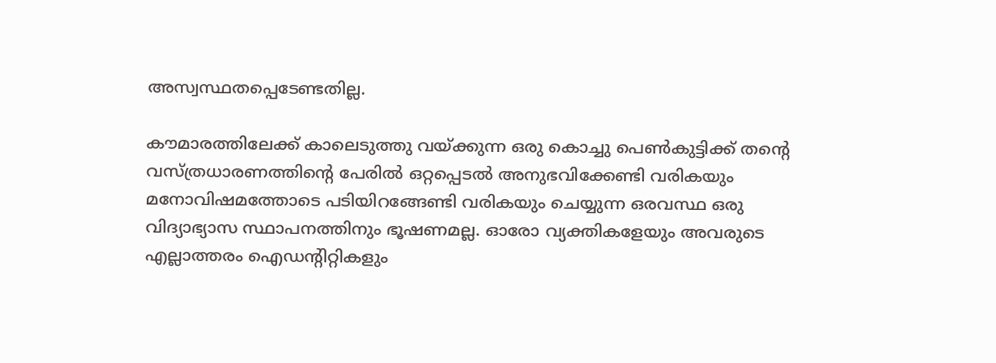അസ്വസ്ഥതപ്പെടേണ്ടതില്ല.

കൗമാരത്തിലേക്ക് കാലെടുത്തു വയ്ക്കുന്ന ഒരു കൊച്ചു പെൺകുട്ടിക്ക് തന്റെ വസ്ത്രധാരണത്തിന്റെ പേരിൽ ഒറ്റപ്പെടൽ അനുഭവിക്കേണ്ടി വരികയും മനോവിഷമത്തോടെ പടിയിറങ്ങേണ്ടി വരികയും ചെയ്യുന്ന ഒരവസ്ഥ ഒരു വിദ്യാഭ്യാസ സ്ഥാപനത്തിനും ഭൂഷണമല്ല. ഓരോ വ്യക്തികളേയും അവരുടെ എല്ലാത്തരം ഐഡന്റിറ്റികളും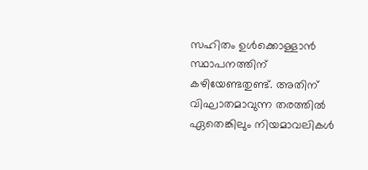സഹിതം ഉൾക്കൊള്ളാൻ സ്ഥാപനത്തിന് കഴിയേണ്ടതുണ്ട്. അതിന് വിഘാതമാവുന്ന തരത്തിൽ ഏതെങ്കിലും നിയമാവലികൾ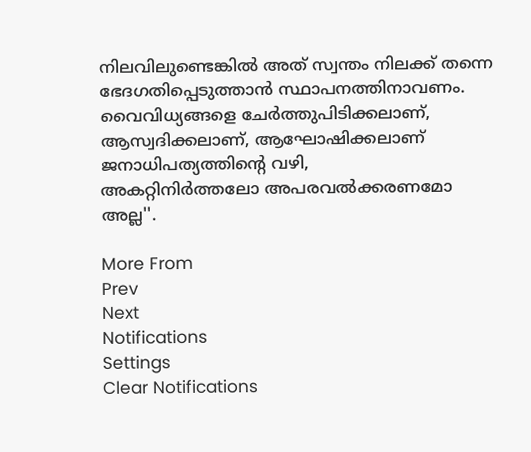നിലവിലുണ്ടെങ്കിൽ അത് സ്വന്തം നിലക്ക് തന്നെ ഭേദഗതിപ്പെടുത്താൻ സ്ഥാപനത്തിനാവണം.
വൈവിധ്യങ്ങളെ ചേർത്തുപിടിക്കലാണ്, ആസ്വദിക്കലാണ്, ആഘോഷിക്കലാണ് ജനാധിപത്യത്തിന്റെ വഴി,
അകറ്റിനിർത്തലോ അപരവൽക്കരണമോ അല്ല''.

More From
Prev
Next
Notifications
Settings
Clear Notifications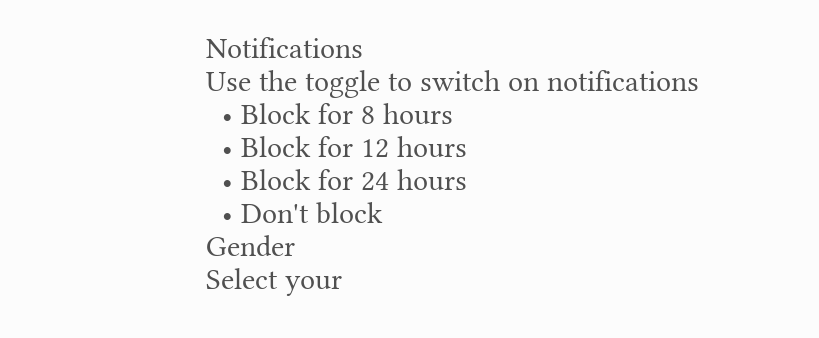Notifications
Use the toggle to switch on notifications
  • Block for 8 hours
  • Block for 12 hours
  • Block for 24 hours
  • Don't block
Gender
Select your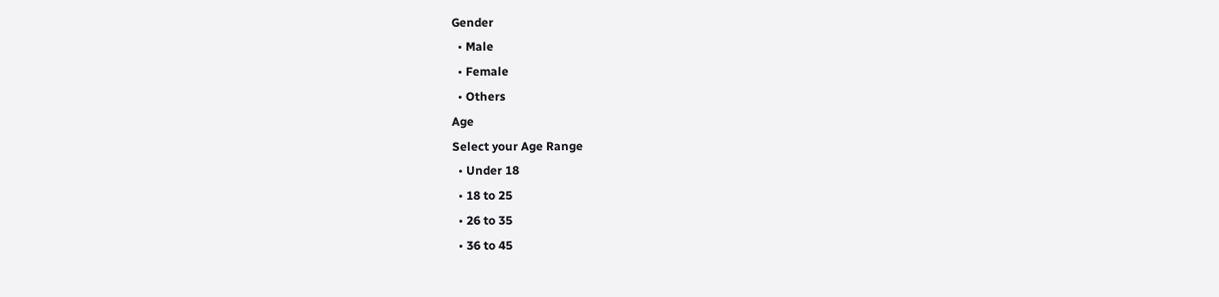Gender
  • Male
  • Female
  • Others
Age
Select your Age Range
  • Under 18
  • 18 to 25
  • 26 to 35
  • 36 to 45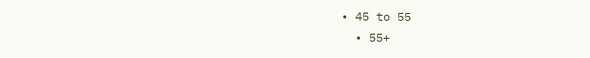• 45 to 55
  • 55+